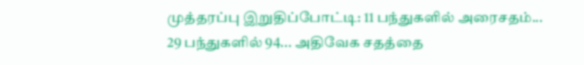முத்தரப்பு இறுதிப்போட்டி: 11 பந்துகளில் அரைசதம்... 29 பந்துகளில் 94... அதிவேக சதத்தை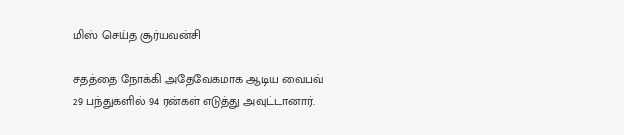மிஸ் செய்த சூர்யவன்சி

சதத்தை நோக்கி அதேவேகமாக ஆடிய வைபவ் 29 பந்துகளில் 94 ரன்கள் எடுத்து அவுட்டானார்.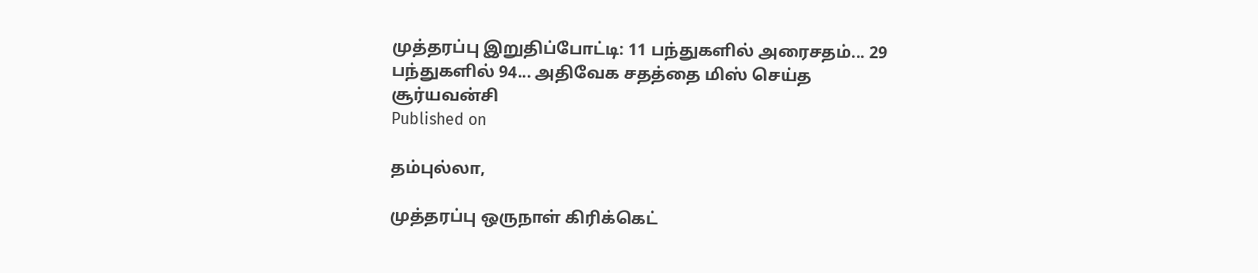முத்தரப்பு இறுதிப்போட்டி: 11 பந்துகளில் அரைசதம்... 29 பந்துகளில் 94... அதிவேக சதத்தை மிஸ் செய்த சூர்யவன்சி
Published on

தம்புல்லா,

முத்தரப்பு ஒருநாள் கிரிக்கெட்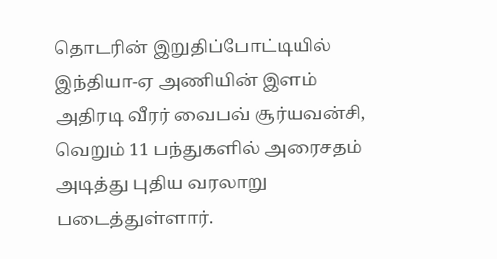தொடரின் இறுதிப்போட்டியில் இந்தியா-ஏ அணியின் இளம் அதிரடி வீரர் வைபவ் சூர்யவன்சி, வெறும் 11 பந்துகளில் அரைசதம் அடித்து புதிய வரலாறு படைத்துள்ளார்.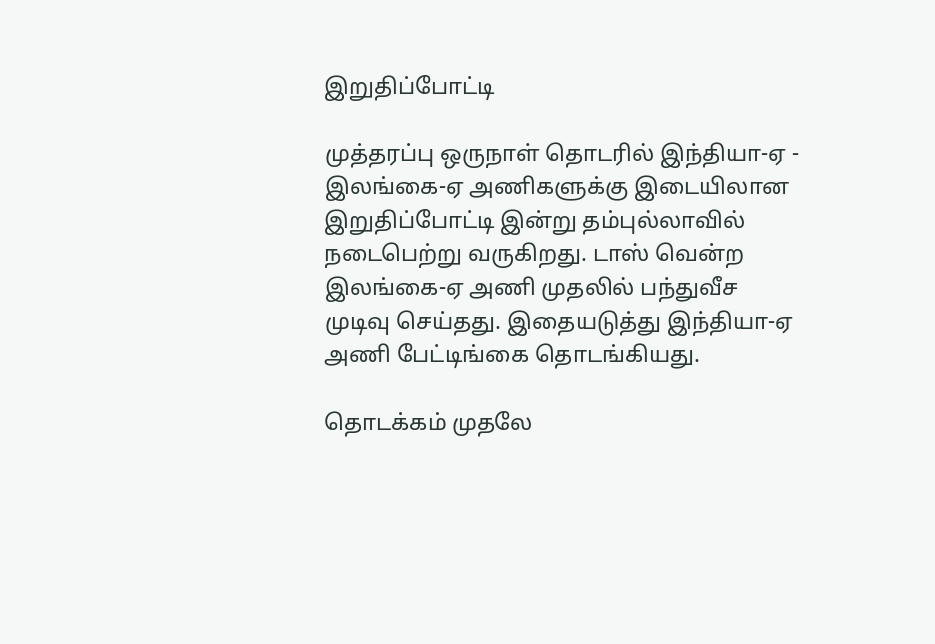இறுதிப்போட்டி

முத்தரப்பு ஒருநாள் தொடரில் இந்தியா-ஏ - இலங்கை-ஏ அணிகளுக்கு இடையிலான இறுதிப்போட்டி இன்று தம்புல்லாவில் நடைபெற்று வருகிறது. டாஸ் வென்ற இலங்கை-ஏ அணி முதலில் பந்துவீச முடிவு செய்தது. இதையடுத்து இந்தியா-ஏ அணி பேட்டிங்கை தொடங்கியது.

தொடக்கம் முதலே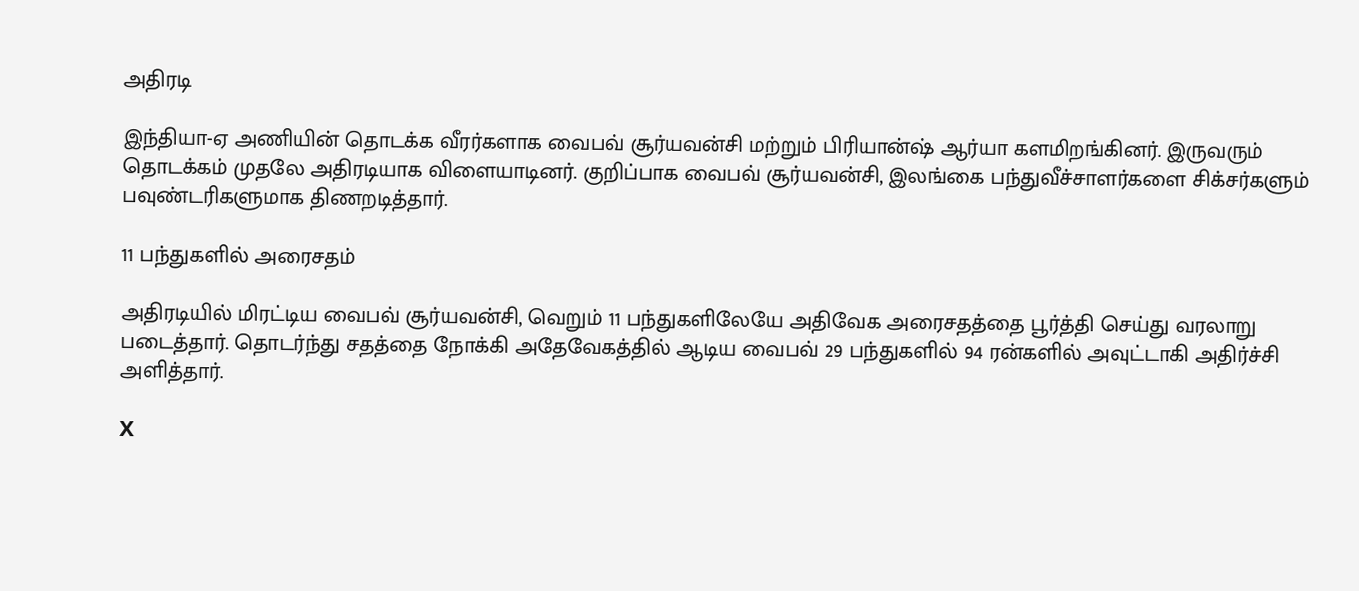அதிரடி

இந்தியா-ஏ அணியின் தொடக்க வீரர்களாக வைபவ் சூர்யவன்சி மற்றும் பிரியான்ஷ் ஆர்யா களமிறங்கினர். இருவரும் தொடக்கம் முதலே அதிரடியாக விளையாடினர். குறிப்பாக வைபவ் சூர்யவன்சி, இலங்கை பந்துவீச்சாளர்களை சிக்சர்களும் பவுண்டரிகளுமாக திணறடித்தார்.

11 பந்துகளில் அரைசதம்

அதிரடியில் மிரட்டிய வைபவ் சூர்யவன்சி, வெறும் 11 பந்துகளிலேயே அதிவேக அரைசதத்தை பூர்த்தி செய்து வரலாறு படைத்தார். தொடர்ந்து சதத்தை நோக்கி அதேவேகத்தில் ஆடிய வைபவ் 29 பந்துகளில் 94 ரன்களில் அவுட்டாகி அதிர்ச்சி அளித்தார்.

X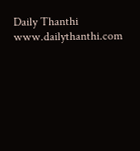Daily Thanthi
www.dailythanthi.com